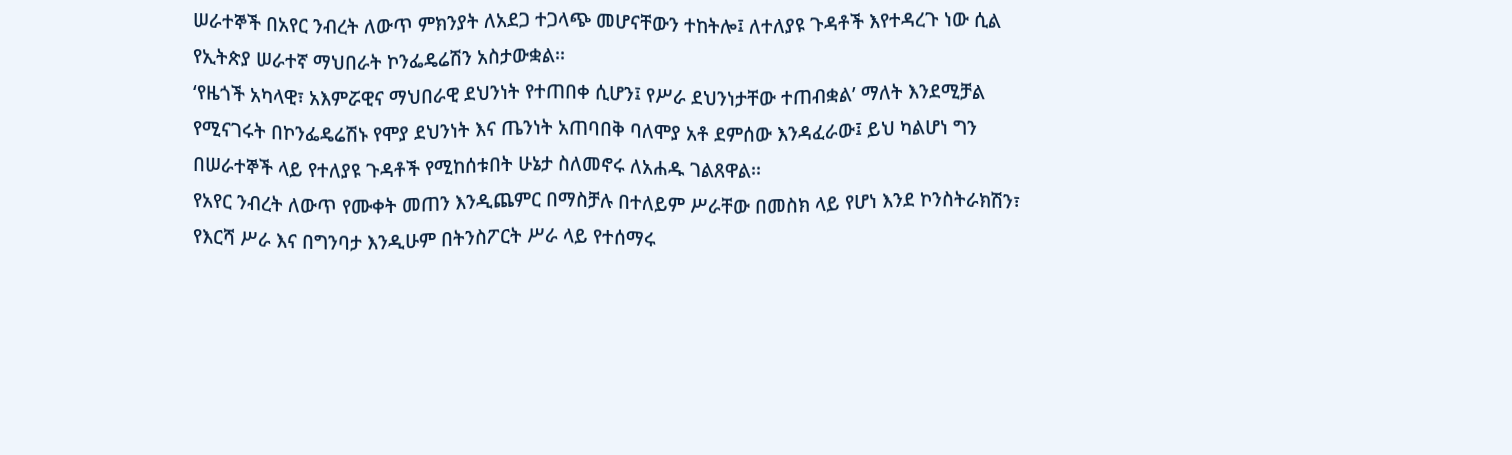ሠራተኞች በአየር ንብረት ለውጥ ምክንያት ለአደጋ ተጋላጭ መሆናቸውን ተከትሎ፤ ለተለያዩ ጉዳቶች እየተዳረጉ ነው ሲል የኢትጵያ ሠራተኛ ማህበራት ኮንፌዴሬሽን አስታውቋል፡፡
‘የዜጎች አካላዊ፣ አእምሯዊና ማህበራዊ ደህንነት የተጠበቀ ሲሆን፤ የሥራ ደህንነታቸው ተጠብቋል’ ማለት እንደሚቻል የሚናገሩት በኮንፌዴሬሽኑ የሞያ ደህንነት እና ጤንነት አጠባበቅ ባለሞያ አቶ ደምሰው እንዳፈራው፤ ይህ ካልሆነ ግን በሠራተኞች ላይ የተለያዩ ጉዳቶች የሚከሰቱበት ሁኔታ ስለመኖሩ ለአሐዱ ገልጸዋል፡፡
የአየር ንብረት ለውጥ የሙቀት መጠን እንዲጨምር በማስቻሉ በተለይም ሥራቸው በመስክ ላይ የሆነ እንደ ኮንስትራክሽን፣ የእርሻ ሥራ እና በግንባታ እንዲሁም በትንስፖርት ሥራ ላይ የተሰማሩ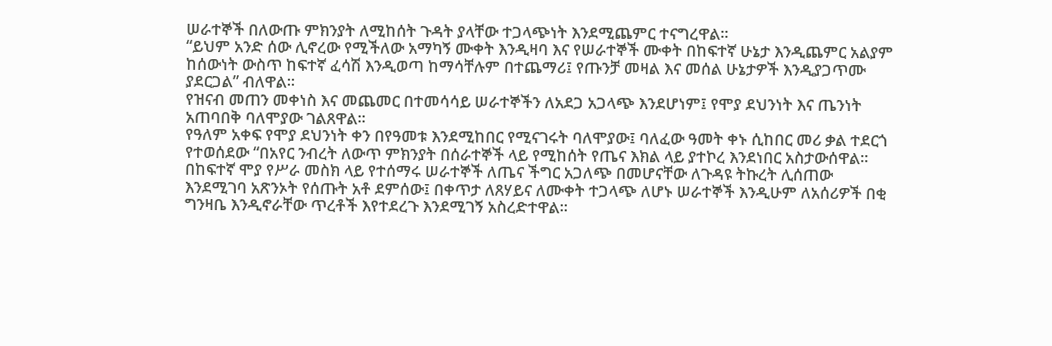ሠራተኞች በለውጡ ምክንያት ለሚከሰት ጉዳት ያላቸው ተጋላጭነት እንደሚጨምር ተናግረዋል፡፡
“ይህም አንድ ሰው ሊኖረው የሚችለው አማካኝ ሙቀት እንዲዛባ እና የሠራተኞች ሙቀት በከፍተኛ ሁኔታ እንዲጨምር አልያም ከሰውነት ውስጥ ከፍተኛ ፈሳሽ እንዲወጣ ከማሳቸሉም በተጨማሪ፤ የጡንቻ መዛል እና መሰል ሁኔታዎች እንዲያጋጥሙ ያደርጋል” ብለዋል፡፡
የዝናብ መጠን መቀነስ እና መጨመር በተመሳሳይ ሠራተኞችን ለአደጋ አጋላጭ እንደሆነም፤ የሞያ ደህንነት እና ጤንነት አጠባበቅ ባለሞያው ገልጸዋል፡፡
የዓለም አቀፍ የሞያ ደህንነት ቀን በየዓመቱ እንደሚከበር የሚናገሩት ባለሞያው፤ ባለፈው ዓመት ቀኑ ሲከበር መሪ ቃል ተደርጎ የተወሰደው “በአየር ንብረት ለውጥ ምክንያት በሰራተኞች ላይ የሚከሰት የጤና እክል ላይ ያተኮረ እንደነበር አስታውሰዋል።
በከፍተኛ ሞያ የሥራ መስክ ላይ የተሰማሩ ሠራተኞች ለጤና ችግር አጋለጭ በመሆናቸው ለጉዳዩ ትኩረት ሊሰጠው እንደሚገባ አጽንኦት የሰጡት አቶ ደምሰው፤ በቀጥታ ለጸሃይና ለሙቀት ተጋላጭ ለሆኑ ሠራተኞች እንዲሁም ለአሰሪዎች በቂ ግንዛቤ እንዲኖራቸው ጥረቶች እየተደረጉ እንደሚገኝ አስረድተዋል፡፡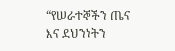“የሠራተኞችን ጤና እና ደህንነትን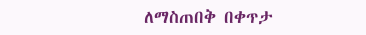ለማስጠበቅ በቀጥታ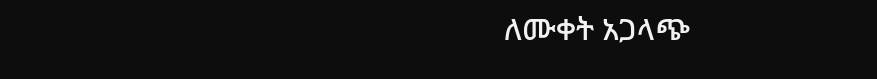ለሙቀት አጋላጭ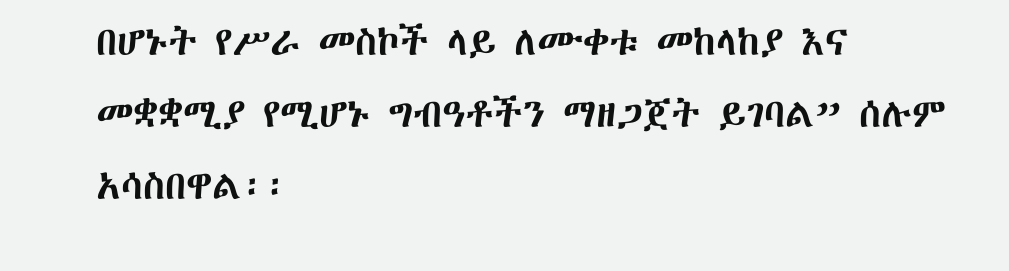በሆኑት የሥራ መስኮች ላይ ለሙቀቱ መከላከያ እና መቋቋሚያ የሚሆኑ ግብዓቶችን ማዘጋጀት ይገባል” ሰሉም አሳስበዋል፡፡